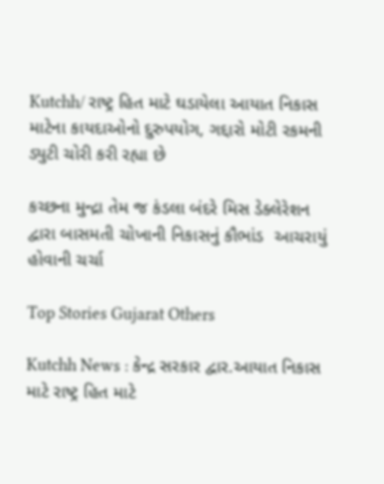Kutchh/ રાષ્ટ્ર હિત માટે ઘડાયેલા આયાત નિકાસ માટેના કાયદાઓનો દુરુપયોગ, ગદ્દારો મોટી રકમની ડ્યુટી ચોરી કરી રહ્યા છે

કચ્‍છના મુન્‍દ્રા તેમ જ કંડલા બંદરે મિસ ડેક્‍લેરેશન દ્વારા બાસમતી ચોખાની નિકાસનું કૌભાંડ  આચરાયું હોવાની ચર્ચા

Top Stories Gujarat Others

Kutchh News : કેન્‍દ્ર સરકાર દ્વાર.આયાત નિકાસ માટે રાષ્ટ્ર હિત માટે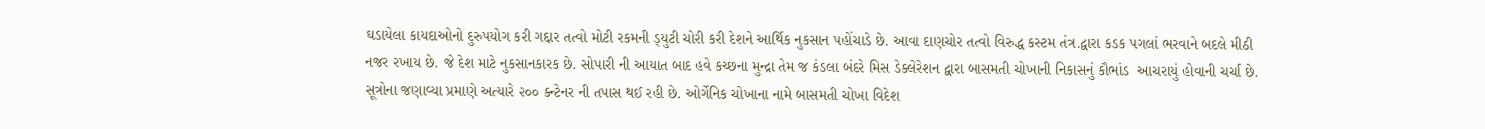ઘડાયેલા કાયદાઓનો દુરુપયોગ કરી ગદ્દાર તત્‍વો મોટી રકમની ડ્‍યુટી ચોરી કરી દેશને આર્થિક નુકસાન પહોંચાડે છે. આવા દાણચોર તત્‍વો વિરુદ્ધ કસ્‍ટમ તંત્ર.દ્વારા કડક પગલાં ભરવાને બદલે મીઠી નજર રખાય છે. જે દેશ માટે નુકસાનકારક છે. સોપારી ની આયાત બાદ હવે કચ્‍છના મુન્‍દ્રા તેમ જ કંડલા બંદરે મિસ ડેક્‍લેરેશન દ્વારા બાસમતી ચોખાની નિકાસનું કૌભાંડ  આચરાયું હોવાની ચર્ચા છે. સૂત્રોના જણાવ્‍યા પ્રમાણે અત્‍યારે ૨૦૦ ક્‍ન્‍ટેનર ની તપાસ થઈ રહી છે. ઓર્ગેનિક ચોખાના નામે બાસમતી ચોખા વિદેશ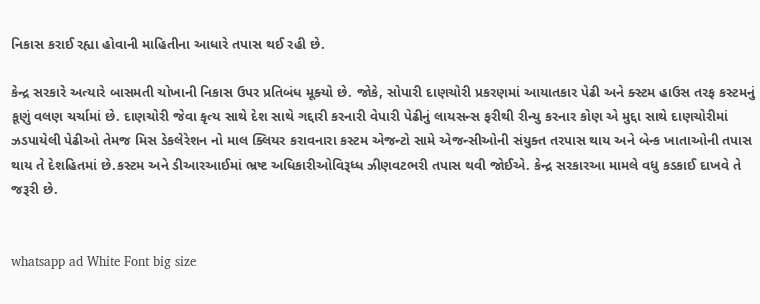નિકાસ કરાઈ રહ્યા હોવાની માહિતીના આધારે તપાસ થઈ રહી છે.

કેન્‍દ્ર સરકારે અત્‍યારે બાસમતી ચોખાની નિકાસ ઉપર પ્રતિબંધ મૂક્‍યો છે. જોકે, સોપારી દાણચોરી પ્રકરણમાં આયાતકાર પેઢી અને ક્‍સ્‍ટમ હાઉસ તરફ કસ્‍ટમનું કૂણું વલણ ચર્ચામાં છે. દાણચોરી જેવા કૃત્ય સાથે દેશ સાથે ગદ્દારી કરનારી વેપારી પેઢીનું લાયસન્સ ફરીથી રીન્યુ કરનાર કોણ એ મુદ્દા સાથે દાણચોરીમાં ઝડપાયેલી પેઢીઓ તેમજ મિસ ડેકલેરેશન નો માલ ક્લિયર કરાવનારા કસ્ટમ એજન્ટો સામે એજન્સીઓની સંયુક્ત તરપાસ થાય અને બેન્ક ખાતાઓની તપાસ થાય તે દેશહિતમાં છે.કસ્ટમ અને ડીઆરઆઈમાં ભ્રષ્ટ અધિકારીઓવિરૂધ્ધ ઝીણવટભરી તપાસ થવી જોઈએ. કેન્દ્ર સરકારઆ મામલે વધુ કડકાઈ દાખવે તે જરૂરી છે.


whatsapp ad White Font big size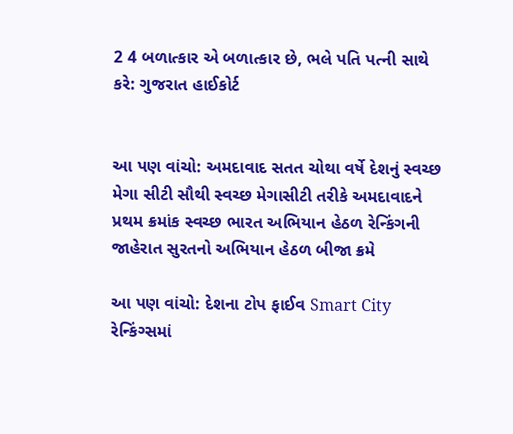2 4 બળાત્કાર એ બળાત્કાર છે, ભલે પતિ પત્ની સાથે કરે: ગુજરાત હાઈકોર્ટ


આ પણ વાંચો: અમદાવાદ સતત ચોથા વર્ષે દેશનું સ્વચ્છ મેગા સીટી સૌથી સ્વચ્છ મેગાસીટી તરીકે અમદાવાદને પ્રથમ ક્રમાંક સ્વચ્છ ભારત અભિયાન હેઠળ રેન્કિંગની જાહેરાત સુરતનો અભિયાન હેઠળ બીજા ક્રમે

આ પણ વાંચો: દેશના ટોપ ફાઈવ Smart City રેન્કિંગ્સમાં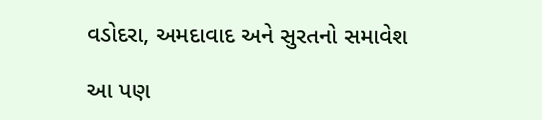વડોદરા, અમદાવાદ અને સુરતનો સમાવેશ

આ પણ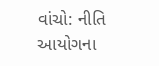વાંચો: નીતિ આયોગના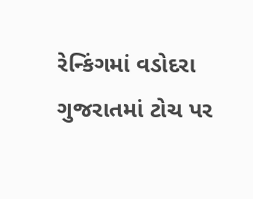રેન્કિંગમાં વડોદરા ગુજરાતમાં ટોચ પર